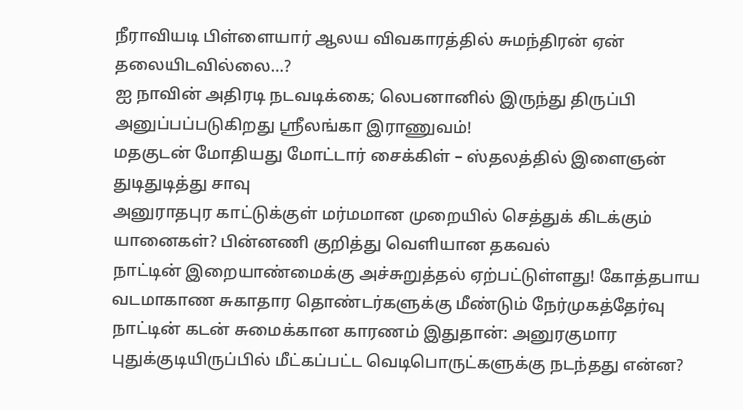நீராவியடி பிள்ளையார் ஆலய விவகாரத்தில் சுமந்திரன் ஏன் தலையிடவில்லை…?
ஐ நாவின் அதிரடி நடவடிக்கை; லெபனானில் இருந்து திருப்பி அனுப்பப்படுகிறது ஸ்ரீலங்கா இராணுவம்!
மதகுடன் மோதியது மோட்டார் சைக்கிள் – ஸ்தலத்தில் இளைஞன் துடிதுடித்து சாவு
அனுராதபுர காட்டுக்குள் மர்மமான முறையில் செத்துக் கிடக்கும் யானைகள்? பின்னணி குறித்து வெளியான தகவல்
நாட்டின் இறையாண்மைக்கு அச்சுறுத்தல் ஏற்பட்டுள்ளது! கோத்தபாய
வடமாகாண சுகாதார தொண்டர்களுக்கு மீண்டும் நேர்முகத்தேர்வு
நாட்டின் கடன் சுமைக்கான காரணம் இதுதான்: அனுரகுமார
புதுக்குடியிருப்பில் மீட்கப்பட்ட வெடிபொருட்களுக்கு நடந்தது என்ன?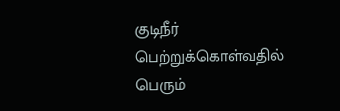குடிநீர் பெற்றுக்கொள்வதில் பெரும்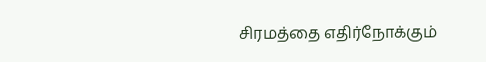சிரமத்தை எதிர்நோக்கும்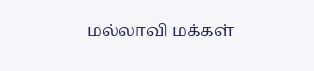மல்லாவி மக்கள்